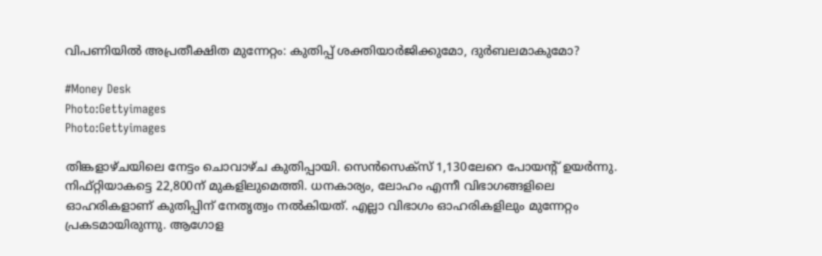വിപണിയില്‍ അപ്രതീക്ഷിത മുന്നേറ്റം: കുതിപ്പ് ശക്തിയാര്‍ജിക്കുമോ, ദുര്‍ബലമാകുമോ?

#Money Desk
Photo:Gettyimages
Photo:Gettyimages

തിങ്കളാഴ്ചയിലെ നേട്ടം ചൊവാഴ്ച കുതിപ്പായി. സെന്‍സെക്‌സ് 1,130ലേറെ പോയന്റ് ഉയര്‍ന്നു. നിഫ്റ്റിയാകട്ടെ 22,800ന് മുകളിലുമെത്തി. ധനകാര്യം, ലോഹം എന്നീ വിഭാഗങ്ങളിലെ ഓഹരികളാണ് കുതിപ്പിന് നേതൃത്വം നല്‍കിയത്. എല്ലാ വിഭാഗം ഓഹരികളിലും മുന്നേറ്റം പ്രകടമായിരുന്നു. ആഗോള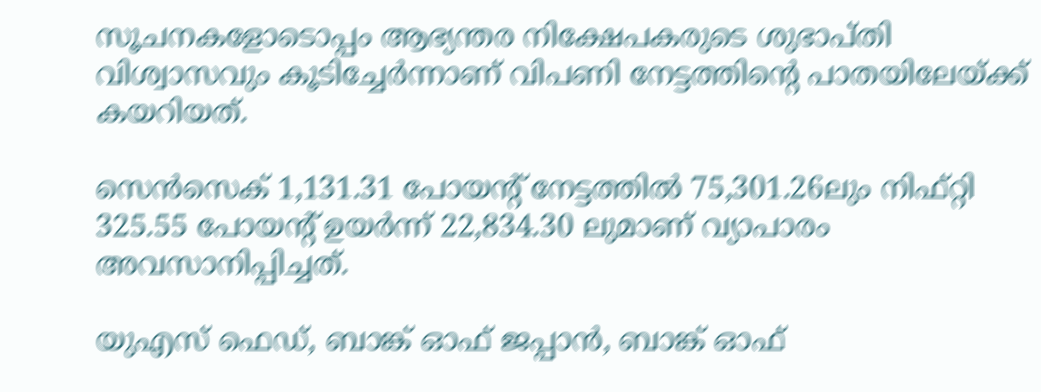സൂചനകളോടൊപ്പം ആഭ്യന്തര നിക്ഷേപകരുടെ ശുഭാപ്തി വിശ്വാസവും കൂടിച്ചേര്‍ന്നാണ് വിപണി നേട്ടത്തിന്റെ പാതയിലേയ്ക്ക് കയറിയത്.

സെന്‍സെക് 1,131.31 പോയന്റ് നേട്ടത്തില്‍ 75,301.26ലും നിഫ്റ്റി 325.55 പോയന്റ് ഉയര്‍ന്ന് 22,834.30 ലുമാണ് വ്യാപാരം അവസാനിപ്പിച്ചത്.

യുഎസ് ഫെഡ്, ബാങ്ക് ഓഫ് ജപ്പാന്‍, ബാങ്ക് ഓഫ്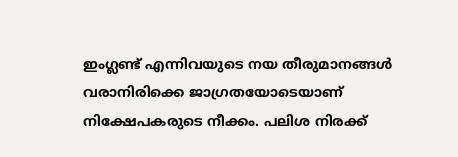ഇംഗ്ലണ്ട് എന്നിവയുടെ നയ തീരുമാനങ്ങള്‍ വരാനിരിക്കെ ജാഗ്രതയോടെയാണ് നിക്ഷേപകരുടെ നീക്കം. പലിശ നിരക്ക്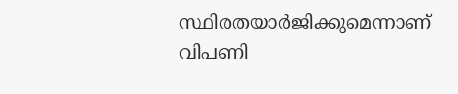സ്ഥിരതയാര്‍ജിക്കുമെന്നാണ് വിപണി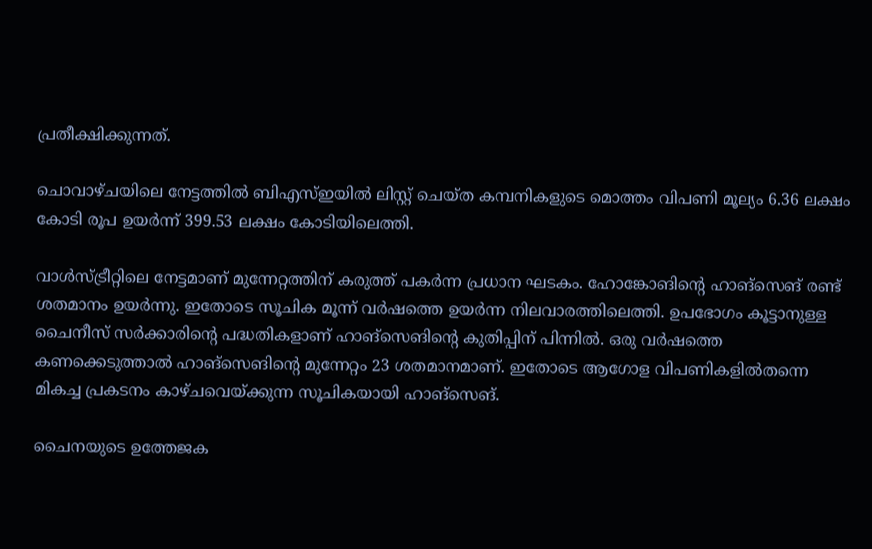പ്രതീക്ഷിക്കുന്നത്.

ചൊവാഴ്ചയിലെ നേട്ടത്തില്‍ ബിഎസ്ഇയില്‍ ലിസ്റ്റ് ചെയ്ത കമ്പനികളുടെ മൊത്തം വിപണി മൂല്യം 6.36 ലക്ഷം കോടി രൂപ ഉയര്‍ന്ന് 399.53 ലക്ഷം കോടിയിലെത്തി.

വാള്‍സ്ട്രീറ്റിലെ നേട്ടമാണ് മുന്നേറ്റത്തിന് കരുത്ത് പകര്‍ന്ന പ്രധാന ഘടകം. ഹോങ്കോങിന്റെ ഹാങ്‌സെങ് രണ്ട് ശതമാനം ഉയര്‍ന്നു. ഇതോടെ സൂചിക മൂന്ന് വര്‍ഷത്തെ ഉയര്‍ന്ന നിലവാരത്തിലെത്തി. ഉപഭോഗം കൂട്ടാനുള്ള ചൈനീസ് സര്‍ക്കാരിന്റെ പദ്ധതികളാണ് ഹാങ്‌സെങിന്റെ കുതിപ്പിന് പിന്നില്‍. ഒരു വര്‍ഷത്തെ കണക്കെടുത്താല്‍ ഹാങ്‌സെങിന്റെ മുന്നേറ്റം 23 ശതമാനമാണ്. ഇതോടെ ആഗോള വിപണികളില്‍തന്നെ മികച്ച പ്രകടനം കാഴ്ചവെയ്ക്കുന്ന സൂചികയായി ഹാങ്‌സെങ്.

ചൈനയുടെ ഉത്തേജക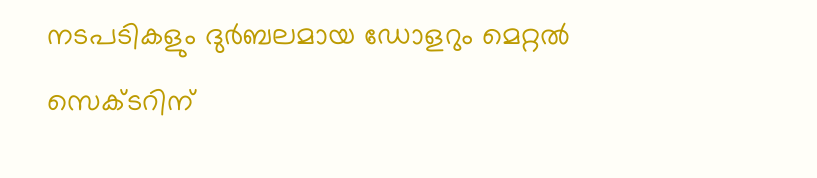നടപടികളും ദുര്‍ബലമായ ഡോളറും മെറ്റല്‍ സെക്ടറിന്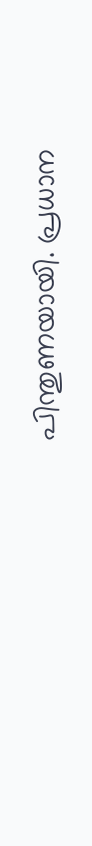പിന്തുണയായി. പ്രധാന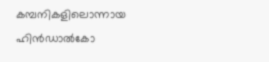കമ്പനികളിലൊന്നായ ഹിന്‍ഡാല്‍കോ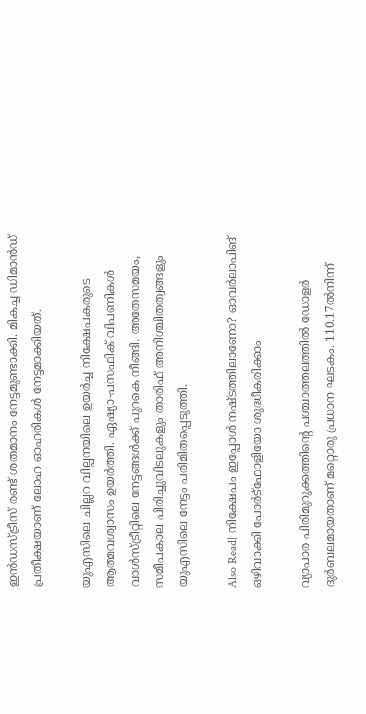ഇന്‍ഡസ്ട്രീസ് രണ്ട് ശതമാനം നേട്ടമുണ്ടാക്കി. മികച്ച ഡിമാന്‍ഡ് പ്രതീക്ഷയാണ് ലോഹ ഓഹരികള്‍ നേട്ടമാക്കിയത്.

യുഎസിലെ ചില്ലറ വില്പനയിലെ ഉയര്‍ച്ച നിക്ഷേപകരുടെ ആത്മവശ്വാസം ഉയര്‍ത്തി. ഏഷ്യാ-പസഫിക് വിപണികള്‍ വാള്‍സ്ട്രീറ്റിലെ നേട്ടങ്ങള്‍ക്ക് പുറകെ നീങ്ങി. അതേസമയം, സമീപകാല പിരിച്ചുവിടലുകളും താരിഫ് അനിശ്ചിതത്വങ്ങളും യുഎസിലെ നേട്ടം പരിമിതപ്പെടുത്തി.

Also Read| നിക്ഷേപം ഇപ്പോള്‍ നഷ്ടത്തിലാണോ? ഓവര്‍ലാപിങ് ഒഴിവാക്കി പോര്‍ട്‌ഫോളിയോ ശുദ്ധീകരിക്കാം

വ്യാപാര പിരിമുറുക്കത്തിന്റെ പശ്ചാത്തലത്തില്‍ ഡോളര്‍ ദുര്‍ബലമായതാണ് മറ്റൊരു പ്രധാന ഘടകം. 110.17ല്‍നിന്ന്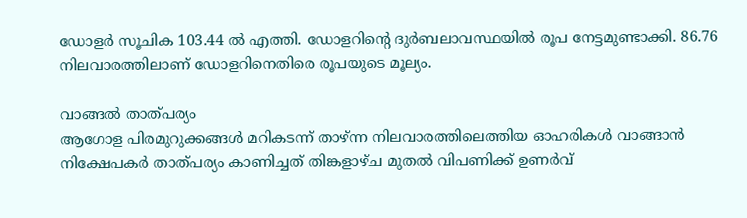ഡോളര്‍ സൂചിക 103.44 ല്‍ എത്തി. ഡോളറിന്റെ ദുര്‍ബലാവസ്ഥയില്‍ രൂപ നേട്ടമുണ്ടാക്കി. 86.76 നിലവാരത്തിലാണ് ഡോളറിനെതിരെ രൂപയുടെ മൂല്യം.

വാങ്ങല്‍ താത്പര്യം
ആഗോള പിരമുറുക്കങ്ങള്‍ മറികടന്ന് താഴ്ന്ന നിലവാരത്തിലെത്തിയ ഓഹരികള്‍ വാങ്ങാന്‍ നിക്ഷേപകര്‍ താത്പര്യം കാണിച്ചത് തിങ്കളാഴ്ച മുതല്‍ വിപണിക്ക് ഉണര്‍വ്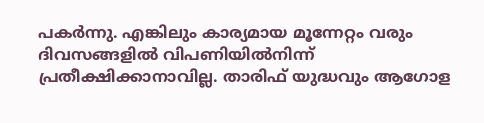പകര്‍ന്നു. എങ്കിലും കാര്യമായ മൂന്നേറ്റം വരും ദിവസങ്ങളില്‍ വിപണിയില്‍നിന്ന് പ്രതീക്ഷിക്കാനാവില്ല. താരിഫ് യുദ്ധവും ആഗോള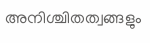അനിശ്ചിതത്വങ്ങളും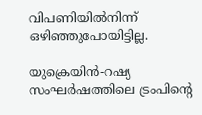വിപണിയില്‍നിന്ന് ഒഴിഞ്ഞുപോയിട്ടില്ല.

യുക്രെയിന്‍-റഷ്യ സംഘര്‍ഷത്തിലെ ട്രംപിന്റെ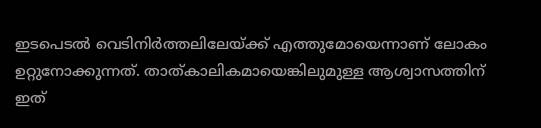ഇടപെടല്‍ വെടിനിര്‍ത്തലിലേയ്ക്ക് എത്തുമോയെന്നാണ് ലോകം ഉറ്റുനോക്കുന്നത്. താത്കാലികമായെങ്കിലുമുള്ള ആശ്വാസത്തിന് ഇത്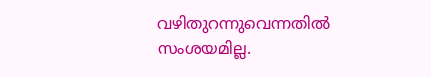വഴിതുറന്നുവെന്നതില്‍ സംശയമില്ല.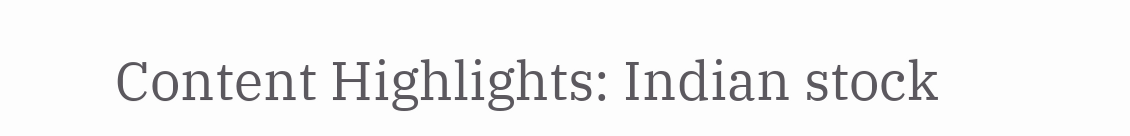Content Highlights: Indian stock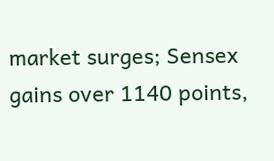market surges; Sensex gains over 1140 points,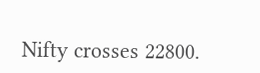Nifty crosses 22800.